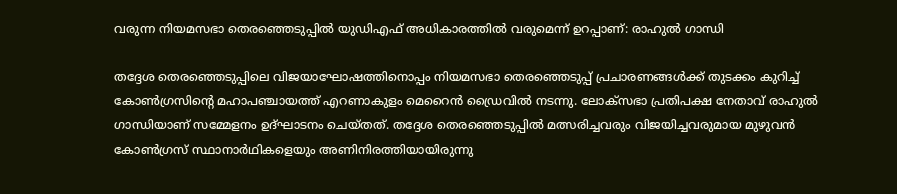വരുന്ന നിയമസഭാ തെരഞ്ഞെടുപ്പിൽ യുഡിഎഫ് അധികാരത്തിൽ വരുമെന്ന് ഉറപ്പാണ്: രാഹുൽ ഗാന്ധി

തദ്ദേശ തെരഞ്ഞെടുപ്പിലെ വിജയാഘോഷത്തിനൊപ്പം നിയമസഭാ തെരഞ്ഞെടുപ്പ് പ്രചാരണങ്ങൾക്ക് തുടക്കം കുറിച്ച് കോൺഗ്രസിന്റെ മഹാപഞ്ചായത്ത് എറണാകുളം മെറൈൻ ഡ്രൈവിൽ നടന്നു. ലോക്സഭാ പ്രതിപക്ഷ നേതാവ് രാഹുൽ ഗാന്ധിയാണ് സമ്മേളനം ഉദ്ഘാടനം ചെയ്തത്. തദ്ദേശ തെരഞ്ഞെടുപ്പിൽ മത്സരിച്ചവരും വിജയിച്ചവരുമായ മുഴുവൻ കോൺഗ്രസ് സ്ഥാനാർഥികളെയും അണിനിരത്തിയായിരുന്നു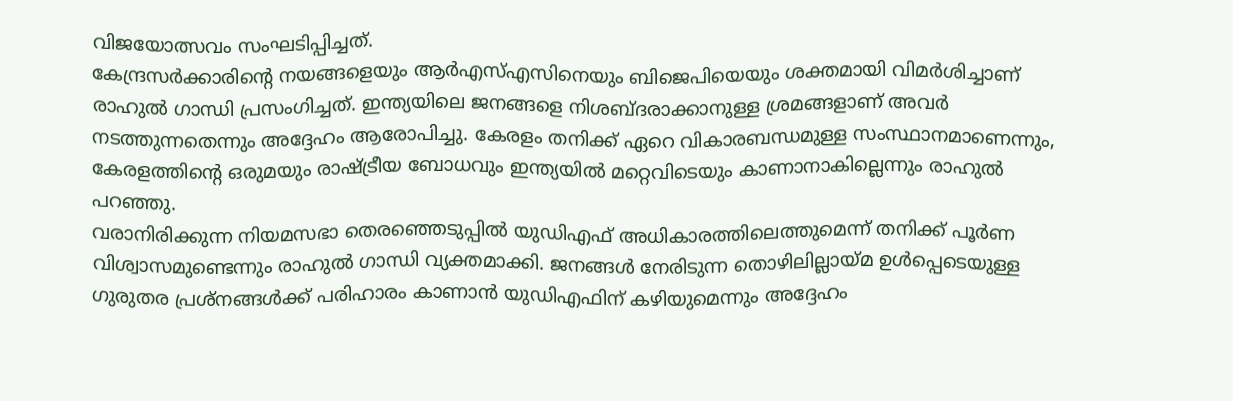വിജയോത്സവം സംഘടിപ്പിച്ചത്.
കേന്ദ്രസർക്കാരിന്റെ നയങ്ങളെയും ആർഎസ്എസിനെയും ബിജെപിയെയും ശക്തമായി വിമർശിച്ചാണ് രാഹുൽ ഗാന്ധി പ്രസംഗിച്ചത്. ഇന്ത്യയിലെ ജനങ്ങളെ നിശബ്ദരാക്കാനുള്ള ശ്രമങ്ങളാണ് അവർ നടത്തുന്നതെന്നും അദ്ദേഹം ആരോപിച്ചു. കേരളം തനിക്ക് ഏറെ വികാരബന്ധമുള്ള സംസ്ഥാനമാണെന്നും, കേരളത്തിന്റെ ഒരുമയും രാഷ്ട്രീയ ബോധവും ഇന്ത്യയിൽ മറ്റെവിടെയും കാണാനാകില്ലെന്നും രാഹുൽ പറഞ്ഞു.
വരാനിരിക്കുന്ന നിയമസഭാ തെരഞ്ഞെടുപ്പിൽ യുഡിഎഫ് അധികാരത്തിലെത്തുമെന്ന് തനിക്ക് പൂർണ വിശ്വാസമുണ്ടെന്നും രാഹുൽ ഗാന്ധി വ്യക്തമാക്കി. ജനങ്ങൾ നേരിടുന്ന തൊഴിലില്ലായ്മ ഉൾപ്പെടെയുള്ള ഗുരുതര പ്രശ്നങ്ങൾക്ക് പരിഹാരം കാണാൻ യുഡിഎഫിന് കഴിയുമെന്നും അദ്ദേഹം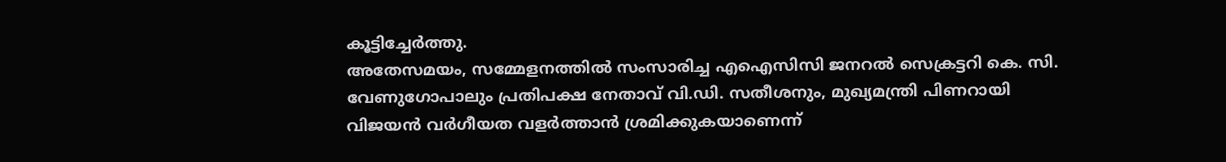കൂട്ടിച്ചേർത്തു.
അതേസമയം, സമ്മേളനത്തിൽ സംസാരിച്ച എഐസിസി ജനറൽ സെക്രട്ടറി കെ. സി. വേണുഗോപാലും പ്രതിപക്ഷ നേതാവ് വി.ഡി. സതീശനും, മുഖ്യമന്ത്രി പിണറായി വിജയൻ വർഗീയത വളർത്താൻ ശ്രമിക്കുകയാണെന്ന്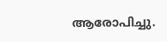ആരോപിച്ചു.